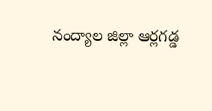నంద్యాల జిల్లా ఆర్లగడ్డ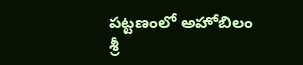పట్టణంలో అహోబిలం శ్రీ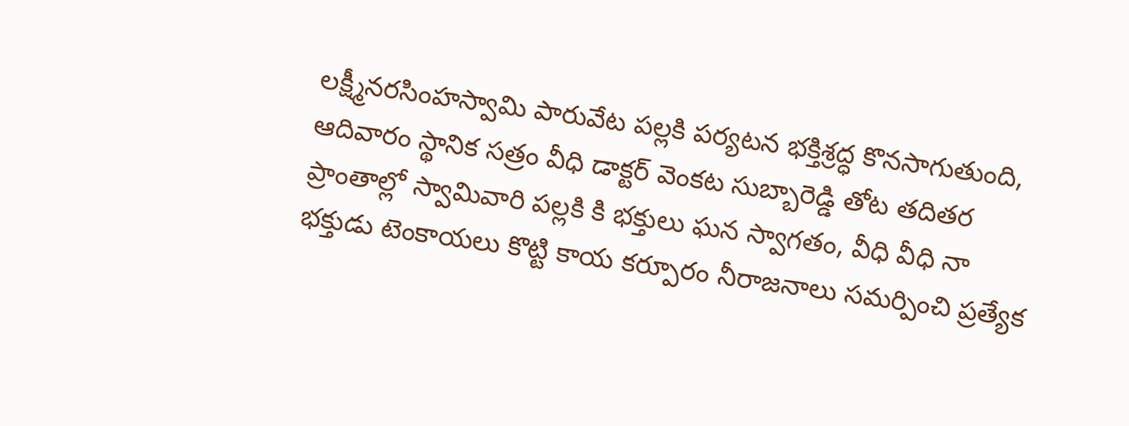లక్ష్మీనరసింహస్వామి పారువేట పల్లకి పర్యటన భక్తిశ్రద్ధ కొనసాగుతుంది, ఆదివారం స్థానిక సత్రం వీధి డాక్టర్ వెంకట సుబ్బారెడ్డి తోట తదితర ప్రాంతాల్లో స్వామివారి పల్లకి కి భక్తులు ఘన స్వాగతం, వీధి వీధి నా భక్తుడు టెంకాయలు కొట్టి కాయ కర్పూరం నీరాజనాలు సమర్పించి ప్రత్యేక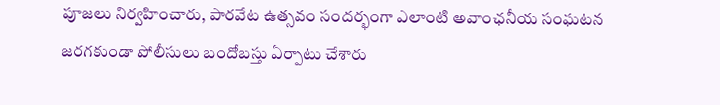పూజలు నిర్వహించారు, పారవేట ఉత్సవం సందర్భంగా ఎలాంటి అవాంఛనీయ సంఘటన జరగకుండా పోలీసులు బందోబస్తు ఏర్పాటు చేశారు